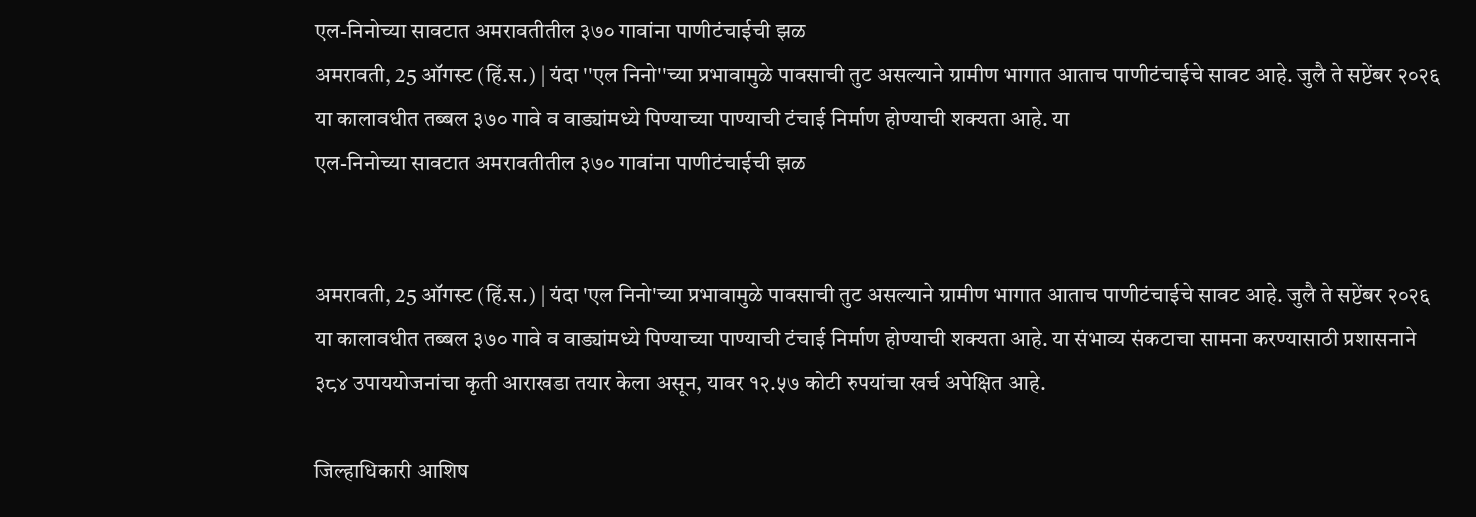एल-निनोच्या सावटात अमरावतीतील ३७० गावांना पाणीटंचाईची झळ
अमरावती, 25 ऑगस्ट (हिं.स.) | यंदा ''एल निनो''च्या प्रभावामुळे पावसाची तुट असल्याने ग्रामीण भागात आताच पाणीटंचाईचे सावट आहे. जुलै ते सप्टेंबर २०२६ या कालावधीत तब्बल ३७० गावे व वाड्यांमध्ये पिण्याच्या पाण्याची टंचाई निर्माण होण्याची शक्यता आहे. या
एल-निनोच्या सावटात अमरावतीतील ३७० गावांना पाणीटंचाईची झळ


अमरावती, 25 ऑगस्ट (हिं.स.) | यंदा 'एल निनो'च्या प्रभावामुळे पावसाची तुट असल्याने ग्रामीण भागात आताच पाणीटंचाईचे सावट आहे. जुलै ते सप्टेंबर २०२६ या कालावधीत तब्बल ३७० गावे व वाड्यांमध्ये पिण्याच्या पाण्याची टंचाई निर्माण होण्याची शक्यता आहे. या संभाव्य संकटाचा सामना करण्यासाठी प्रशासनाने ३८४ उपाययोजनांचा कृती आराखडा तयार केला असून, यावर १२.५७ कोटी रुपयांचा खर्च अपेक्षित आहे.

जिल्हाधिकारी आशिष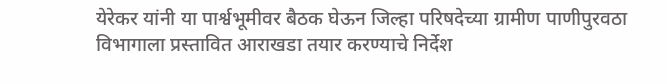येरेकर यांनी या पार्श्वभूमीवर बैठक घेऊन जिल्हा परिषदेच्या ग्रामीण पाणीपुरवठा विभागाला प्रस्तावित आराखडा तयार करण्याचे निर्देश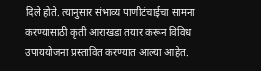दिले होते. त्यानुसार संभाव्य पाणीटंचाईचा सामना करण्यासाठी कृती आराखडा तयार करून विविध उपाययोजना प्रस्तावित करण्यात आल्या आहेत.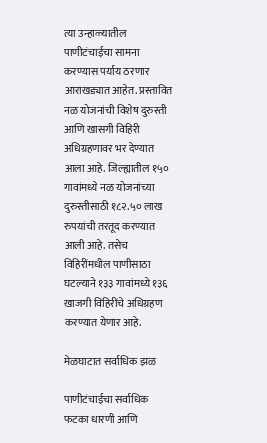त्या उन्हाळ्यातील पाणीटंचाईचा सामना करण्यास पर्याय ठरणार आराखड्यात आहेत. प्रस्तावित नळ योजनांची विशेष दुरुस्ती आणि खासगी विहिरी अधिग्रहणावर भर देण्यात आला आहे. जिल्ह्यातील १५० गावांमध्ये नळ योजनांच्या दुरुस्तीसाठी १८२.५० लाख रुपयांची तरतूद करण्यात आली आहे. तसेच विहिरींमधील पाणीसाठा घटल्याने १३३ गावांमध्ये १३६ खाजगी विहिरींचे अधिग्रहण करण्यात येणार आहे.

मेळघाटात सर्वाधिक झळ

पाणीटंचाईचा सर्वाधिक फटका धारणी आणि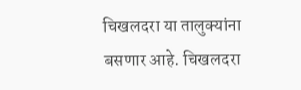चिखलदरा या तालुक्यांना बसणार आहे. चिखलदरा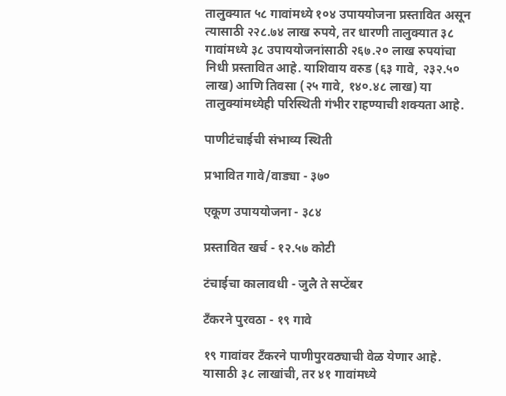तालुक्यात ५८ गावांमध्ये १०४ उपाययोजना प्रस्तावित असून त्यासाठी २२८.७४ लाख रुपये, तर धारणी तालुक्यात ३८ गावांमध्ये ३८ उपाययोजनांसाठी २६७.२० लाख रुपयांचा निधी प्रस्तावित आहे. याशिवाय वरुड (६३ गावे, २३२.५० लाख) आणि तिवसा (२५ गावे, १४०.४८ लाख) या तालुक्यांमध्येही परिस्थिती गंभीर राहण्याची शक्यता आहे.

पाणीटंचाईची संभाव्य स्थिती

प्रभावित गावे/वाड्या - ३७०

एकूण उपाययोजना - ३८४

प्रस्तावित खर्च - १२.५७ कोटी

टंचाईचा कालावधी - जुलै ते सप्टेंबर

टँकरने पुरवठा - १९ गावे

१९ गावांवर टँकरने पाणीपुरवठ्याची वेळ येणार आहे. यासाठी ३८ लाखांची, तर ४१ गावांमध्ये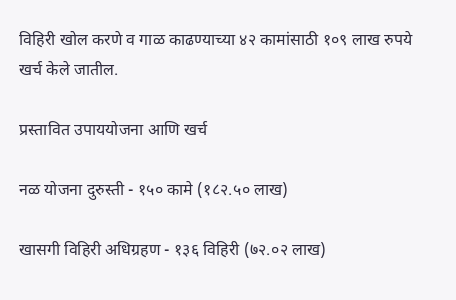विहिरी खोल करणे व गाळ काढण्याच्या ४२ कामांसाठी १०९ लाख रुपये खर्च केले जातील.

प्रस्तावित उपाययोजना आणि खर्च

नळ योजना दुरुस्ती - १५० कामे (१८२.५० लाख)

खासगी विहिरी अधिग्रहण - १३६ विहिरी (७२.०२ लाख)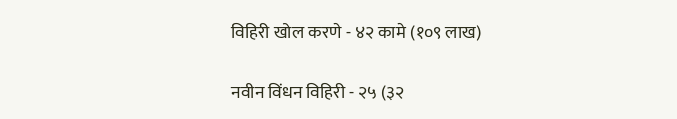विहिरी खोल करणे - ४२ कामे (१०९ लाख)

नवीन विंधन विहिरी - २५ (३२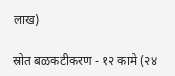लाख)

स्रोत बळकटीकरण - १२ कामे (२४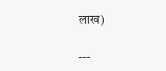लाख)

---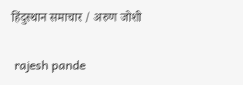हिंदुस्थान समाचार / अरुण जोशी


 rajesh pande